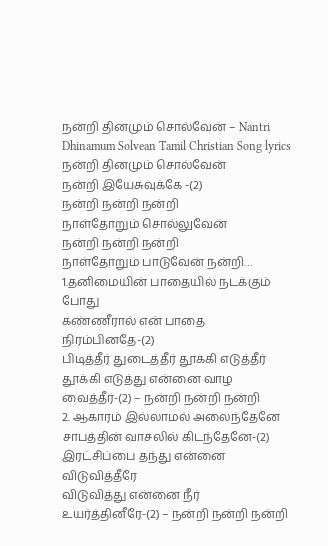நன்றி தினமும் சொல்வேன் – Nantri Dhinamum Solvean Tamil Christian Song lyrics
நன்றி தினமும் சொல்வேன்
நன்றி இயேசுவுக்கே -(2)
நன்றி நன்றி நன்றி
நாள்தோறும் சொல்லுவேன்
நன்றி நன்றி நன்றி
நாள்தோறும் பாடுவேன் நன்றி…
1.தனிமையின் பாதையில் நடக்கும் போது
கண்ணீரால் என் பாதை நிரம்பினதே-(2)
பிடித்தீர் துடைத்தீர் தூக்கி எடுத்தீர்
தூக்கி எடுத்து என்னை வாழ வைத்தீர்-(2) – நன்றி நன்றி நன்றி
2. ஆகாரம் இல்லாமல் அலைந்தேனே
சாபத்தின் வாசலில் கிடந்தேனே-(2)
இரட்சிப்பை தந்து என்னை விடுவித்தீரே
விடுவித்து என்னை நீர் உயர்த்தினீரே-(2) – நன்றி நன்றி நன்றி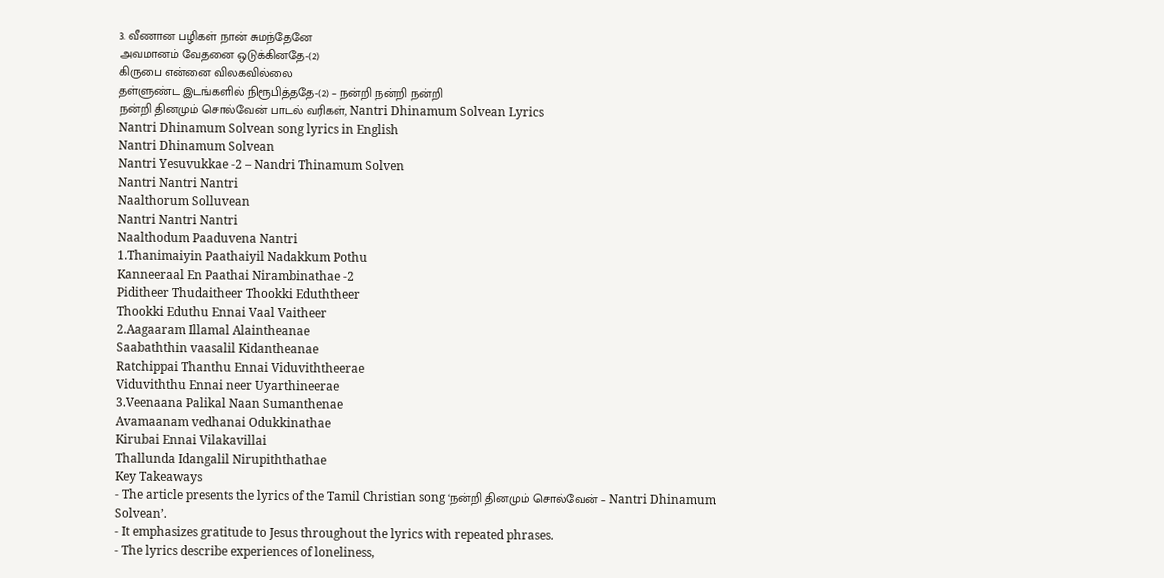3. வீணான பழிகள் நான் சுமந்தேனே
அவமானம் வேதனை ஒடுக்கினதே-(2)
கிருபை என்னை விலகவில்லை
தள்ளுண்ட இடங்களில் நிரூபித்ததே-(2) – நன்றி நன்றி நன்றி
நன்றி தினமும் சொல்வேன் பாடல் வரிகள், Nantri Dhinamum Solvean Lyrics
Nantri Dhinamum Solvean song lyrics in English
Nantri Dhinamum Solvean
Nantri Yesuvukkae -2 – Nandri Thinamum Solven
Nantri Nantri Nantri
Naalthorum Solluvean
Nantri Nantri Nantri
Naalthodum Paaduvena Nantri
1.Thanimaiyin Paathaiyil Nadakkum Pothu
Kanneeraal En Paathai Nirambinathae -2
Piditheer Thudaitheer Thookki Eduththeer
Thookki Eduthu Ennai Vaal Vaitheer
2.Aagaaram Illamal Alaintheanae
Saabaththin vaasalil Kidantheanae
Ratchippai Thanthu Ennai Viduviththeerae
Viduviththu Ennai neer Uyarthineerae
3.Veenaana Palikal Naan Sumanthenae
Avamaanam vedhanai Odukkinathae
Kirubai Ennai Vilakavillai
Thallunda Idangalil Nirupiththathae
Key Takeaways
- The article presents the lyrics of the Tamil Christian song ‘நன்றி தினமும் சொல்வேன் – Nantri Dhinamum Solvean’.
- It emphasizes gratitude to Jesus throughout the lyrics with repeated phrases.
- The lyrics describe experiences of loneliness,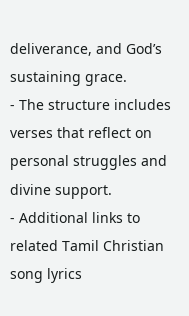deliverance, and God’s sustaining grace.
- The structure includes verses that reflect on personal struggles and divine support.
- Additional links to related Tamil Christian song lyrics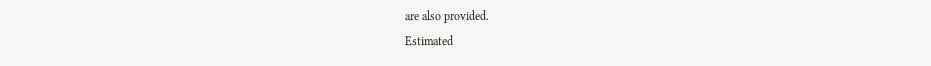are also provided.
Estimated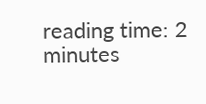reading time: 2 minutes